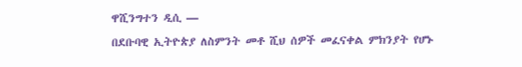ዋሺንግተን ዲሲ —
በደቡባዊ ኢትዮጵያ ለስምንት መቶ ሺህ ሰዎች መፈናቀል ምክንያት የሆኑ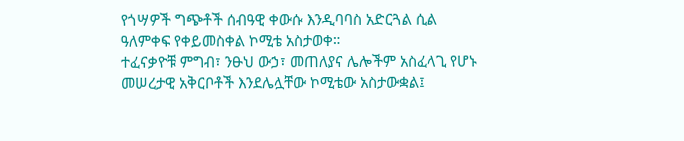የጎሣዎች ግጭቶች ሰብዓዊ ቀውሱ እንዲባባስ አድርጓል ሲል ዓለምቀፍ የቀይመስቀል ኮሚቴ አስታወቀ።
ተፈናቃዮቹ ምግብ፣ ንፁህ ውኃ፣ መጠለያና ሌሎችም አስፈላጊ የሆኑ መሠረታዊ አቅርቦቶች እንደሌሏቸው ኮሚቴው አስታውቋል፤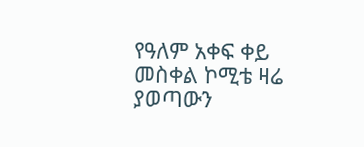የዓለም አቀፍ ቀይ መስቀል ኮሚቴ ዛሬ ያወጣውን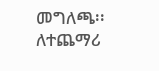መግለጫ፡፡
ለተጨማሪ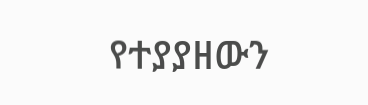የተያያዘውን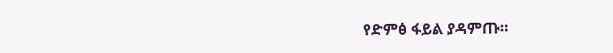የድምፅ ፋይል ያዳምጡ።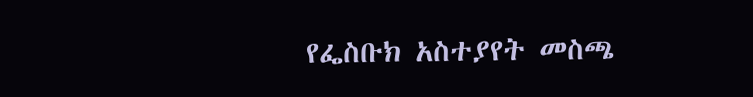የፌስቡክ አስተያየት መስጫ